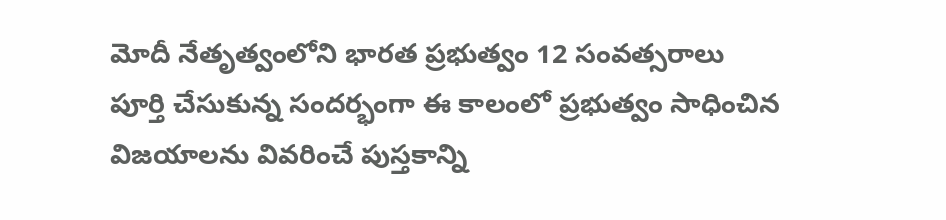మోదీ నేతృత్వంలోని భారత ప్రభుత్వం 12 సంవత్సరాలు పూర్తి చేసుకున్న సందర్భంగా ఈ కాలంలో ప్రభుత్వం సాధించిన విజయాలను వివరించే పుస్తకాన్ని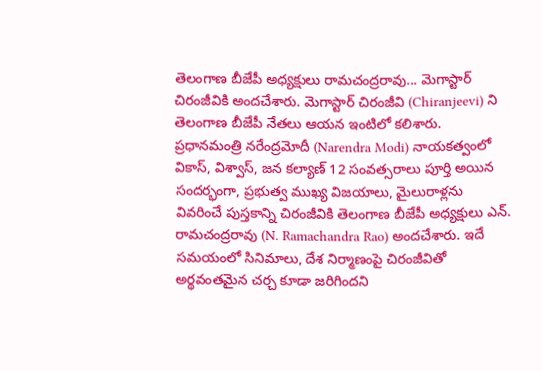తెలంగాణ బీజేపీ అధ్యక్షులు రామచంద్రరావు... మెగాస్టార్ చిరంజీవికి అందచేశారు. మెగాస్టార్ చిరంజీవి (Chiranjeevi) ని తెలంగాణ బీజేపీ నేతలు ఆయన ఇంటిలో కలిశారు. ప్రధానమంత్రి నరేంద్రమోదీ (Narendra Modi) నాయకత్వంలో వికాస్, విశ్వాస్, జన కల్యాణ్ 12 సంవత్సరాలు పూర్తి అయిన సందర్భంగా, ప్రభుత్వ ముఖ్య విజయాలు, మైలురాళ్లను వివరించే పుస్తకాన్ని చిరంజీవికి తెలంగాణ బీజేపీ అధ్యక్షులు ఎన్. రామచంద్రరావు (N. Ramachandra Rao) అందచేశారు. ఇదే సమయంలో సినిమాలు, దేశ నిర్మాణంపై చిరంజీవితో అర్థవంతమైన చర్చ కూడా జరిగిందని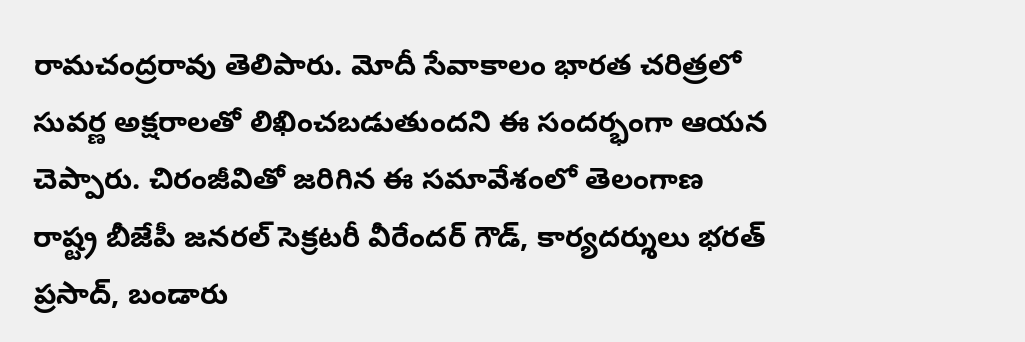రామచంద్రరావు తెలిపారు. మోదీ సేవాకాలం భారత చరిత్రలో సువర్ణ అక్షరాలతో లిఖించబడుతుందని ఈ సందర్భంగా ఆయన చెప్పారు. చిరంజీవితో జరిగిన ఈ సమావేశంలో తెలంగాణ రాష్ట్ర బీజేపీ జనరల్ సెక్రటరీ వీరేందర్ గౌడ్, కార్యదర్శులు భరత్ ప్రసాద్, బండారు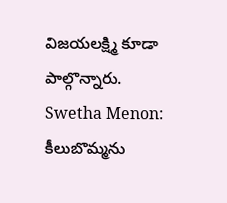విజయలక్ష్మి కూడా పాల్గొన్నారు. Swetha Menon: కీలుబొమ్మను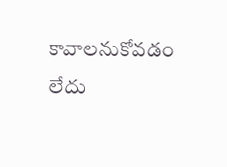కావాలనుకోవడం లేదు